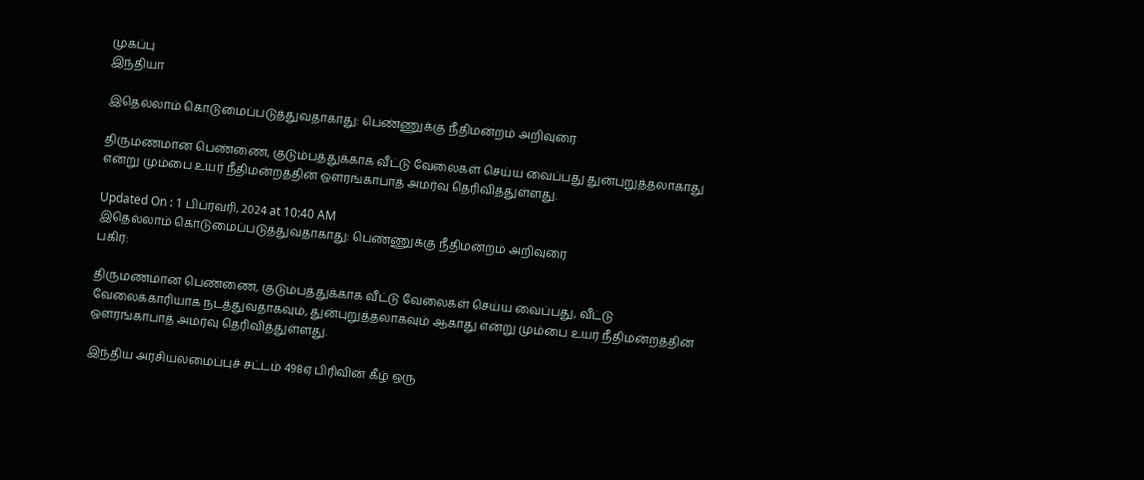முகப்பு
இந்தியா

இதெல்லாம் கொடுமைப்படுத்துவதாகாது: பெண்ணுக்கு நீதிமன்றம் அறிவுரை

திருமணமான பெண்ணை, குடும்பத்துக்காக வீட்டு வேலைகள் செய்ய வைப்பது துன்புறுத்தலாகாது என்று மும்பை உயர் நீதிமன்றத்தின் ஔரங்காபாத் அமர்வு தெரிவித்துள்ளது.

Updated On : 1 பிப்ரவரி, 2024 at 10:40 AM
இதெல்லாம் கொடுமைப்படுத்துவதாகாது: பெண்ணுக்கு நீதிமன்றம் அறிவுரை
பகிர்:

திருமணமான பெண்ணை, குடும்பத்துக்காக வீட்டு வேலைகள் செய்ய வைப்பது, வீட்டு வேலைக்காரியாக நடத்துவதாகவும், துன்புறுத்தலாகவும் ஆகாது என்று மும்பை உயர் நீதிமன்றத்தின் ஔரங்காபாத் அமர்வு தெரிவித்துள்ளது.

இந்திய அரசியலமைப்புச் சட்டம் 498ஏ பிரிவின் கீழ் ஒரு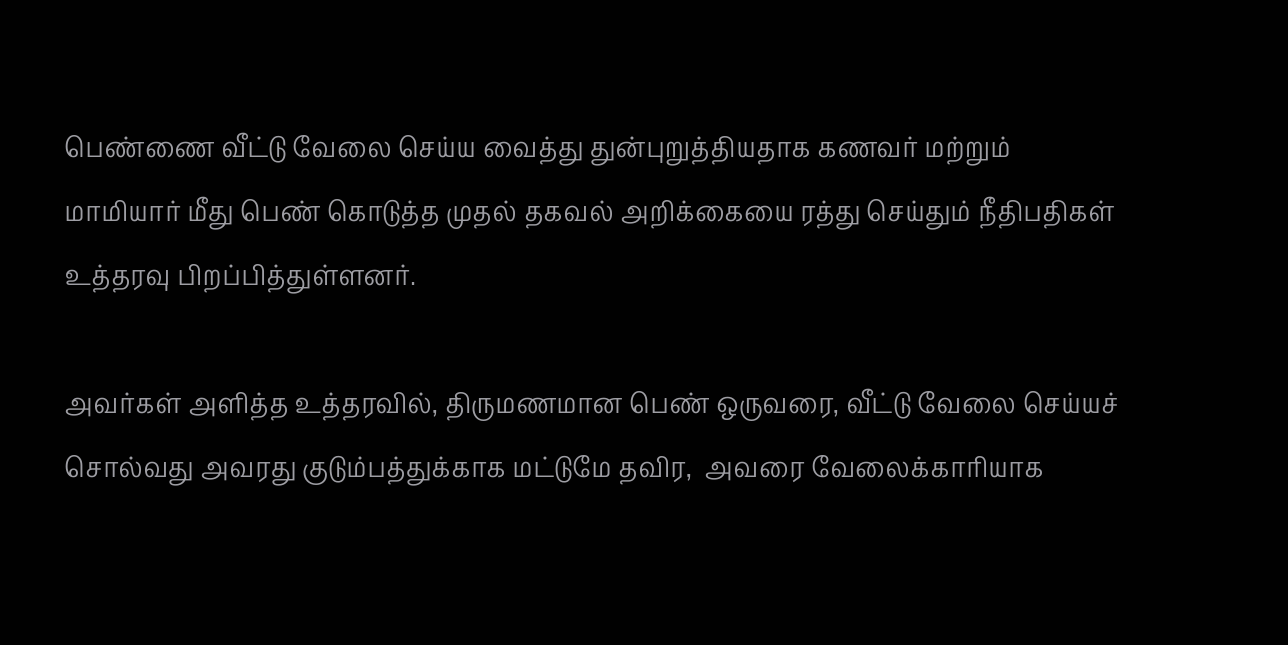பெண்ணை வீட்டு வேலை செய்ய வைத்து துன்புறுத்தியதாக கணவர் மற்றும் மாமியார் மீது பெண் கொடுத்த முதல் தகவல் அறிக்கையை ரத்து செய்தும் நீதிபதிகள் உத்தரவு பிறப்பித்துள்ளனர்.

அவர்கள் அளித்த உத்தரவில், திருமணமான பெண் ஒருவரை, வீட்டு வேலை செய்யச் சொல்வது அவரது குடும்பத்துக்காக மட்டுமே தவிர,  அவரை வேலைக்காரியாக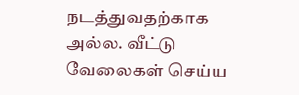நடத்துவதற்காக அல்ல. வீட்டு வேலைகள் செய்ய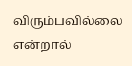விரும்பவில்லை என்றால்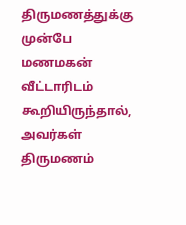திருமணத்துக்கு முன்பே மணமகன் வீட்டாரிடம் கூறியிருந்தால், அவர்கள் திருமணம்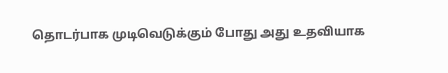தொடர்பாக முடிவெடுக்கும் போது அது உதவியாக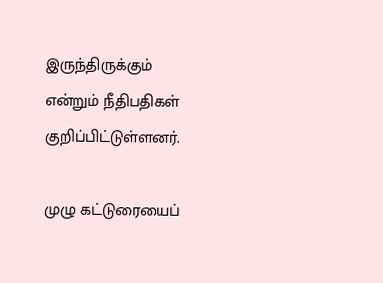இருந்திருக்கும் என்றும் நீதிபதிகள் குறிப்பிட்டுள்ளனர்.

முழு கட்டுரையைப்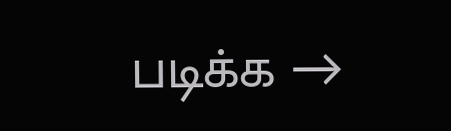படிக்க →